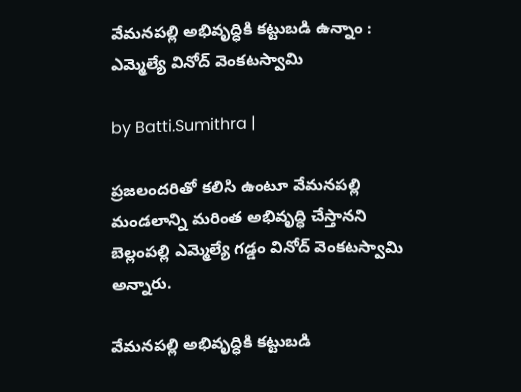వేమనపల్లి అభివృద్ధికి కట్టుబడి ఉన్నాం : ఎమ్మెల్యే వినోద్ వెంకటస్వామి

by Batti.Sumithra |

ప్రజలందరితో కలిసి ఉంటూ వేమనపల్లి మండలాన్ని మరింత అభివృద్ధి చేస్తానని బెల్లంపల్లి ఎమ్మెల్యే గడ్డం వినోద్ వెంకటస్వామి అన్నారు.

వేమనపల్లి అభివృద్ధికి కట్టుబడి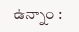ఉన్నాం :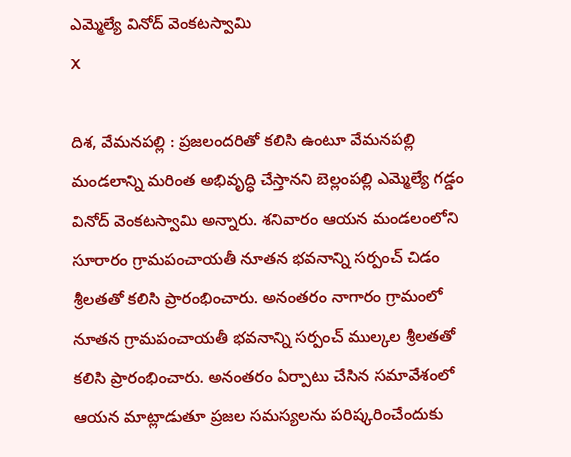ఎమ్మెల్యే వినోద్ వెంకటస్వామి
X

దిశ, వేమనపల్లి : ప్రజలందరితో కలిసి ఉంటూ వేమనపల్లి మండలాన్ని మరింత అభివృద్ధి చేస్తానని బెల్లంపల్లి ఎమ్మెల్యే గడ్డం వినోద్ వెంకటస్వామి అన్నారు. శనివారం ఆయన మండలంలోని సూరారం గ్రామపంచాయతీ నూతన భవనాన్ని సర్పంచ్ చిడం శ్రీలతతో కలిసి ప్రారంభించారు. అనంతరం నాగారం గ్రామంలో నూతన గ్రామపంచాయతీ భవనాన్ని సర్పంచ్ ముల్కల శ్రీలతతో కలిసి ప్రారంభించారు. అనంతరం ఏర్పాటు చేసిన సమావేశంలో ఆయన మాట్లాడుతూ ప్రజల సమస్యలను పరిష్కరించేందుకు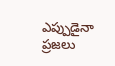ఎప్పుడైనా ప్రజలు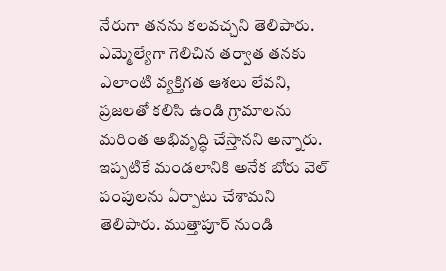నేరుగా తనను కలవచ్చని తెలిపారు. ఎమ్మెల్యేగా గెలిచిన తర్వాత తనకు ఎలాంటి వ్యక్తిగత ఆశలు లేవని, ప్రజలతో కలిసి ఉండి గ్రామాలను మరింత అభివృద్ధి చేస్తానని అన్నారు. ఇప్పటికే మండలానికి అనేక బోరు వెల్ పంపులను ఏర్పాటు చేశామని తెలిపారు. ముత్తాపూర్ నుండి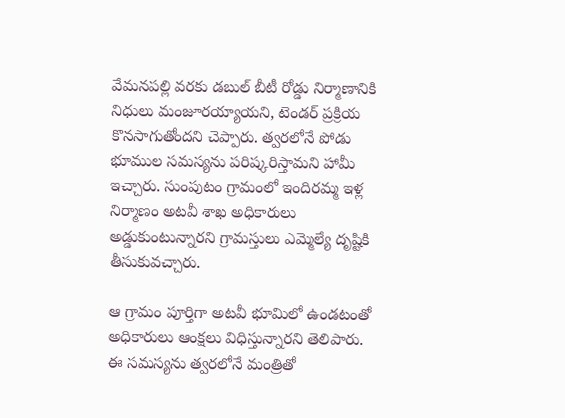వేమనపల్లి వరకు డబుల్ బీటీ రోడ్డు నిర్మాణానికి నిధులు మంజూరయ్యాయని, టెండర్ ప్రక్రియ కొనసాగుతోందని చెప్పారు. త్వరలోనే పోడు భూముల సమస్యను పరిష్కరిస్తామని హామీ ఇచ్చారు. సుంపుటం గ్రామంలో ఇందిరమ్మ ఇళ్ల నిర్మాణం అటవీ శాఖ అధికారులు అడ్డుకుంటున్నారని గ్రామస్తులు ఎమ్మెల్యే దృష్టికి తీసుకువచ్చారు.

ఆ గ్రామం పూర్తిగా అటవీ భూమిలో ఉండటంతో అధికారులు ఆంక్షలు విధిస్తున్నారని తెలిపారు. ఈ సమస్యను త్వరలోనే మంత్రితో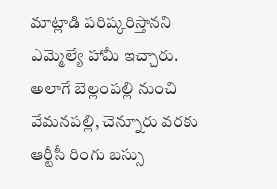మాట్లాడి పరిష్కరిస్తానని ఎమ్మెల్యే హామీ ఇచ్చారు. అలాగే బెల్లంపల్లి నుంచి వేమనపల్లి, చెన్నూరు వరకు ఆర్టీసీ రింగు బస్సు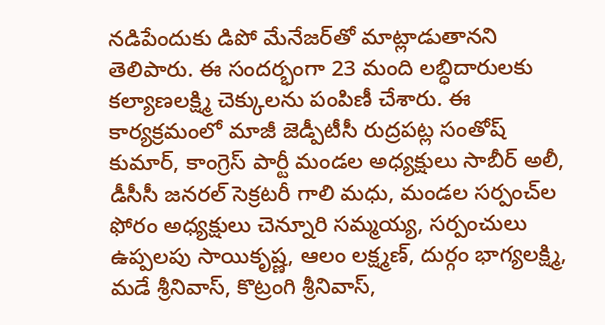నడిపేందుకు డిపో మేనేజర్‌తో మాట్లాడుతానని తెలిపారు. ఈ సందర్భంగా 23 మంది లబ్ధిదారులకు కల్యాణలక్ష్మి చెక్కులను పంపిణీ చేశారు. ఈ కార్యక్రమంలో మాజీ జెడ్పీటీసీ రుద్రపట్ల సంతోష్ కుమార్, కాంగ్రెస్ పార్టీ మండల అధ్యక్షులు సాబీర్ అలీ, డీసీసీ జనరల్ సెక్రటరీ గాలి మధు, మండల సర్పంచ్‌ల ఫోరం అధ్యక్షులు చెన్నూరి సమ్మయ్య, సర్పంచులు ఉప్పలపు సాయికృష్ణ, ఆలం లక్ష్మణ్, దుర్గం భాగ్యలక్ష్మి, మడే శ్రీనివాస్, కొట్రంగి శ్రీనివాస్,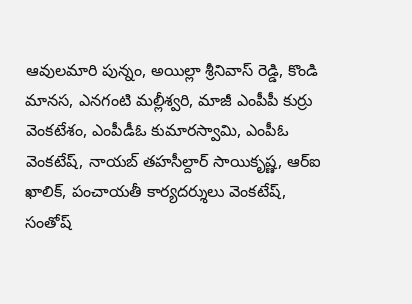ఆవులమారి పున్నం, అయిల్లా శ్రీనివాస్ రెడ్డి, కొండి మానస, ఎనగంటి మల్లీశ్వరి, మాజీ ఎంపీపీ కుర్రు వెంకటేశం, ఎంపీడీఓ కుమారస్వామి, ఎంపీఓ వెంకటేష్, నాయబ్ తహసీల్దార్ సాయికృష్ణ, ఆర్ఐ ఖాలిక్, పంచాయతీ కార్యదర్శులు వెంకటేష్, సంతోష్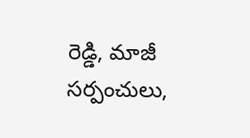రెడ్డి, మాజీ సర్పంచులు,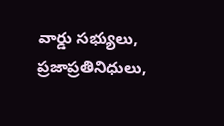వార్డు సభ్యులు, ప్రజాప్రతినిధులు,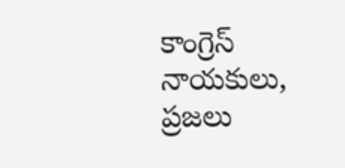కాంగ్రెస్ నాయకులు, ప్రజలు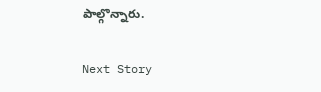పాల్గొన్నారు.

Next Story